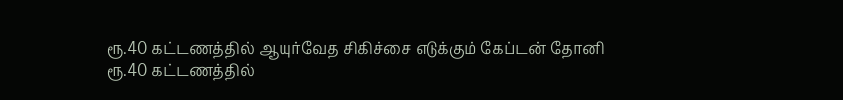ரூ.40 கட்டணத்தில் ஆயுர்வேத சிகிச்சை எடுக்கும் கேப்டன் தோனி
ரூ.40 கட்டணத்தில்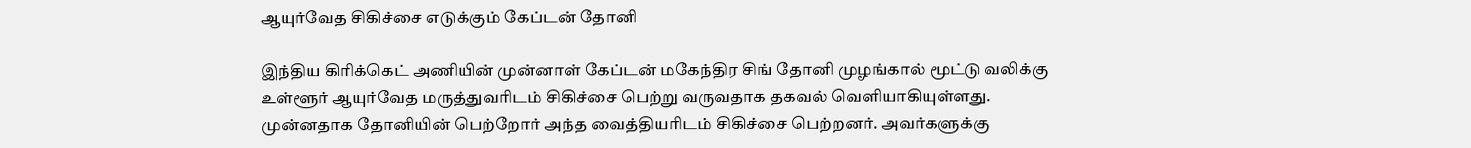ஆயுர்வேத சிகிச்சை எடுக்கும் கேப்டன் தோனி

இந்திய கிரிக்கெட் அணியின் முன்னாள் கேப்டன் மகேந்திர சிங் தோனி முழங்கால் மூட்டு வலிக்கு உள்ளூர் ஆயுர்வேத மருத்துவரிடம் சிகிச்சை பெற்று வருவதாக தகவல் வெளியாகியுள்ளது.
முன்னதாக தோனியின் பெற்றோர் அந்த வைத்தியரிடம் சிகிச்சை பெற்றனர். அவர்களுக்கு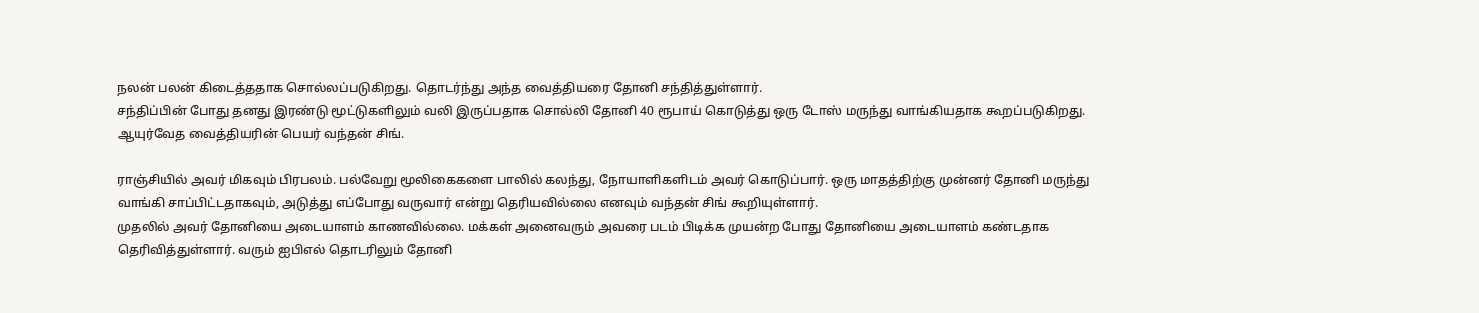நலன் பலன் கிடைத்ததாக சொல்லப்படுகிறது. தொடர்ந்து அந்த வைத்தியரை தோனி சந்தித்துள்ளார்.
சந்திப்பின் போது தனது இரண்டு மூட்டுகளிலும் வலி இருப்பதாக சொல்லி தோனி 40 ரூபாய் கொடுத்து ஒரு டோஸ் மருந்து வாங்கியதாக கூறப்படுகிறது. ஆயுர்வேத வைத்தியரின் பெயர் வந்தன் சிங்.

ராஞ்சியில் அவர் மிகவும் பிரபலம். பல்வேறு மூலிகைகளை பாலில் கலந்து, நோயாளிகளிடம் அவர் கொடுப்பார். ஒரு மாதத்திற்கு முன்னர் தோனி மருந்து வாங்கி சாப்பிட்டதாகவும், அடுத்து எப்போது வருவார் என்று தெரியவில்லை எனவும் வந்தன் சிங் கூறியுள்ளார்.
முதலில் அவர் தோனியை அடையாளம் காணவில்லை. மக்கள் அனைவரும் அவரை படம் பிடிக்க முயன்ற போது தோனியை அடையாளம் கண்டதாக தெரிவித்துள்ளார். வரும் ஐபிஎல் தொடரிலும் தோனி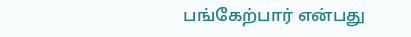பங்கேற்பார் என்பது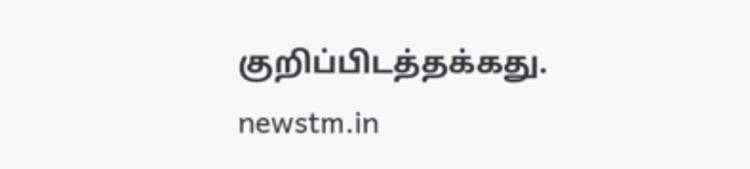குறிப்பிடத்தக்கது.
newstm.in